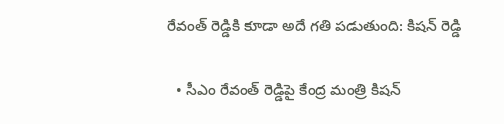రేవంత్ రెడ్డికి కూడా అదే గతి పడుతుంది: కిషన్ రెడ్డి

  • సీఎం రేవంత్ రెడ్డిపై కేంద్ర మంత్రి కిషన్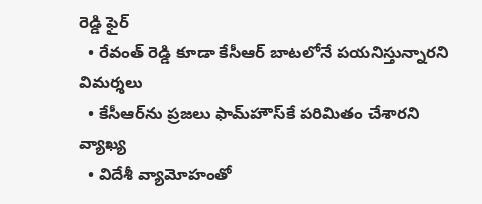రెడ్డి ఫైర్
  • రేవంత్ రెడ్డి కూడా కేసీఆర్ బాటలోనే పయనిస్తున్నారని విమర్శలు
  • కేసీఆర్‌ను ప్రజలు ఫామ్‌హౌస్‌కే పరిమితం చేశారని వ్యాఖ్య
  • విదేశీ వ్యామోహంతో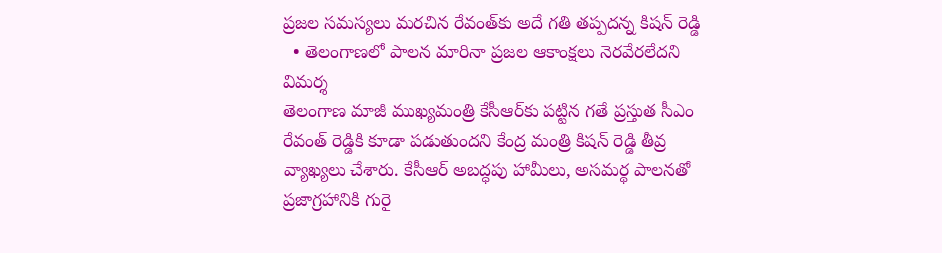ప్రజల సమస్యలు మరచిన రేవంత్‌కు అదే గతి తప్పదన్న కిషన్ రెడ్డి
  • తెలంగాణలో పాలన మారినా ప్రజల ఆకాంక్షలు నెరవేరలేదని విమర్శ
తెలంగాణ మాజీ ముఖ్యమంత్రి కేసీఆర్‌కు పట్టిన గతే ప్రస్తుత సీఎం రేవంత్ రెడ్డికి కూడా పడుతుందని కేంద్ర మంత్రి కిషన్ రెడ్డి తీవ్ర వ్యాఖ్యలు చేశారు. కేసీఆర్ అబద్ధపు హామీలు, అసమర్థ పాలనతో ప్రజాగ్రహానికి గురై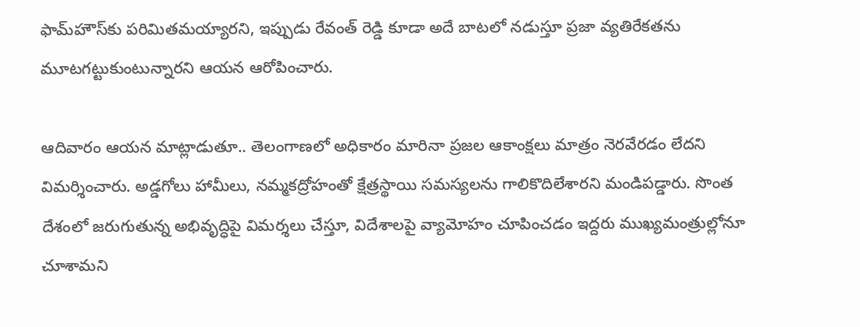ఫామ్‌హౌస్‌కు పరిమితమయ్యారని, ఇప్పుడు రేవంత్ రెడ్డి కూడా అదే బాటలో నడుస్తూ ప్రజా వ్యతిరేకతను మూటగట్టుకుంటున్నారని ఆయన ఆరోపించారు.

ఆదివారం ఆయన మాట్లాడుతూ.. తెలంగాణలో అధికారం మారినా ప్రజల ఆకాంక్షలు మాత్రం నెరవేరడం లేదని విమర్శించారు. అడ్డగోలు హామీలు, నమ్మకద్రోహంతో క్షేత్రస్థాయి సమస్యలను గాలికొదిలేశారని మండిపడ్డారు. సొంత దేశంలో జరుగుతున్న అభివృద్ధిపై విమర్శలు చేస్తూ, విదేశాలపై వ్యామోహం చూపించడం ఇద్దరు ముఖ్యమంత్రుల్లోనూ చూశామని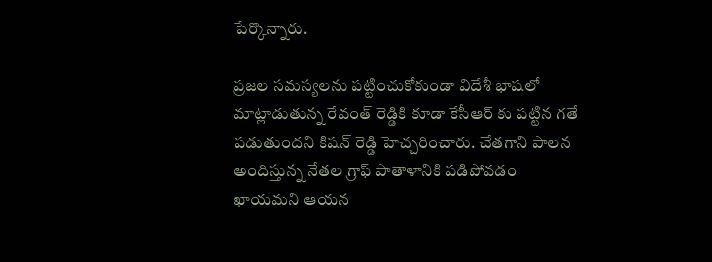పేర్కొన్నారు.

ప్రజల సమస్యలను పట్టించుకోకుండా విదేశీ భాషలో మాట్లాడుతున్న రేవంత్ రెడ్డికి కూడా కేసీఆర్ కు పట్టిన గతే పడుతుందని కిషన్ రెడ్డి హెచ్చరించారు. చేతగాని పాలన అందిస్తున్న నేతల గ్రాఫ్ పాతాళానికి పడిపోవడం ఖాయమని ఆయన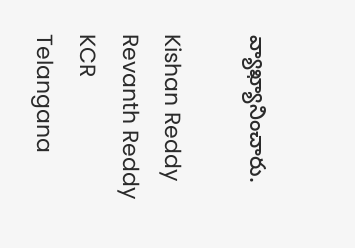వ్యాఖ్యానించారు.

Kishan Reddy
Revanth Reddy
KCR
Telangana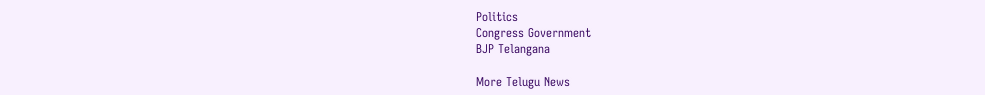Politics
Congress Government
BJP Telangana

More Telugu News